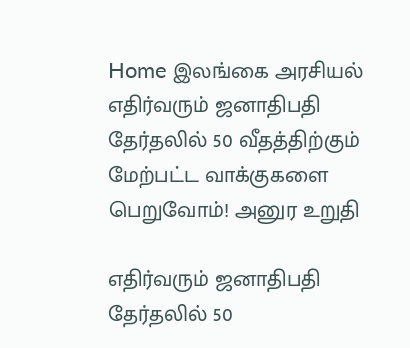Home இலங்கை அரசியல் எதிர்வரும் ஜனாதிபதி தேர்தலில் 50 வீதத்திற்கும் மேற்பட்ட வாக்குகளை பெறுவோம்! அனுர உறுதி

எதிர்வரும் ஜனாதிபதி தேர்தலில் 50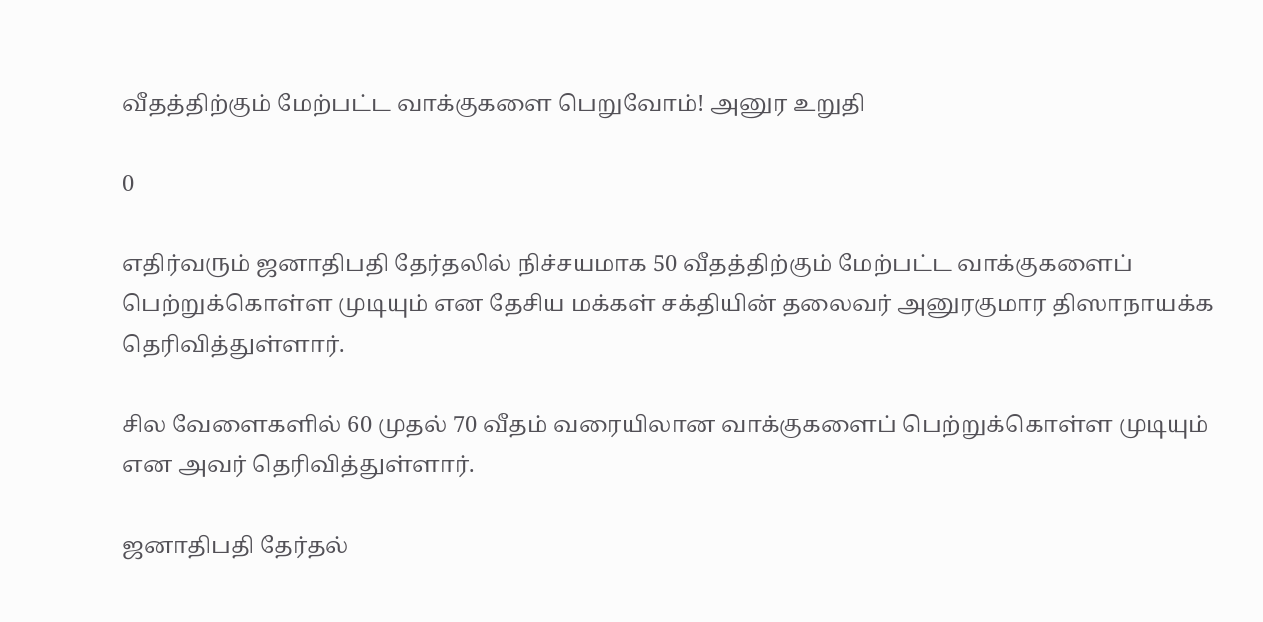வீதத்திற்கும் மேற்பட்ட வாக்குகளை பெறுவோம்! அனுர உறுதி

0

எதிர்வரும் ஜனாதிபதி தேர்தலில் நிச்சயமாக 50 வீதத்திற்கும் மேற்பட்ட வாக்குகளைப் பெற்றுக்கொள்ள முடியும் என தேசிய மக்கள் சக்தியின் தலைவர் அனுரகுமார திஸாநாயக்க தெரிவித்துள்ளார்.

சில வேளைகளில் 60 முதல் 70 வீதம் வரையிலான வாக்குகளைப் பெற்றுக்கொள்ள முடியும் என அவர் தெரிவித்துள்ளார்.

ஜனாதிபதி தேர்தல்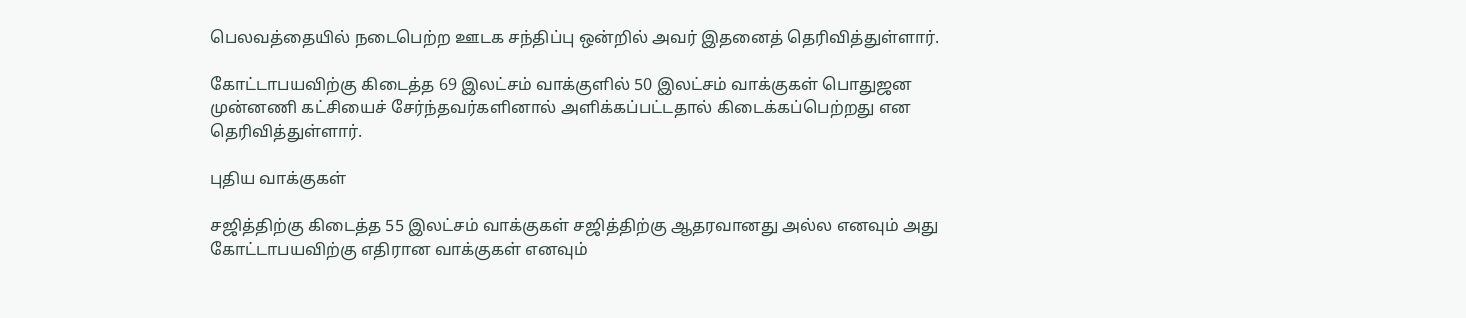பெலவத்தையில் நடைபெற்ற ஊடக சந்திப்பு ஒன்றில் அவர் இதனைத் தெரிவித்துள்ளார்.

கோட்டாபயவிற்கு கிடைத்த 69 இலட்சம் வாக்குளில் 50 இலட்சம் வாக்குகள் பொதுஜன முன்னணி கட்சியைச் சேர்ந்தவர்களினால் அளிக்கப்பட்டதால் கிடைக்கப்பெற்றது என தெரிவித்துள்ளார்.

புதிய வாக்குகள்

சஜித்திற்கு கிடைத்த 55 இலட்சம் வாக்குகள் சஜித்திற்கு ஆதரவானது அல்ல எனவும் அது கோட்டாபயவிற்கு எதிரான வாக்குகள் எனவும்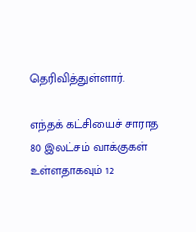தெரிவித்துள்ளார்.

எந்தக் கட்சியைச் சாராத 80 இலட்சம் வாக்குகள் உள்ளதாகவும் 12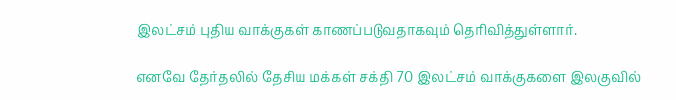இலட்சம் புதிய வாக்குகள் காணப்படுவதாகவும் தெரிவித்துள்ளார்.

எனவே தேர்தலில் தேசிய மக்கள் சக்தி 70 இலட்சம் வாக்குகளை இலகுவில்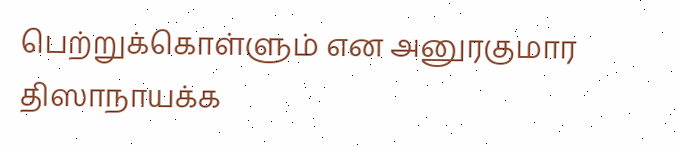பெற்றுக்கொள்ளும் என அனுரகுமார திஸாநாயக்க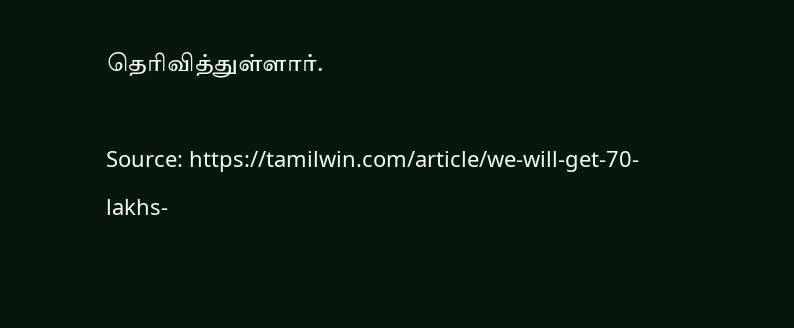தெரிவித்துள்ளார்.

Source: https://tamilwin.com/article/we-will-get-70-lakhs-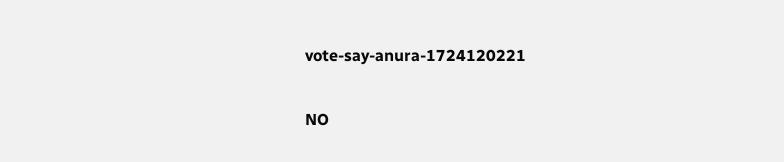vote-say-anura-1724120221

NO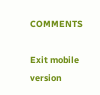COMMENTS

Exit mobile version